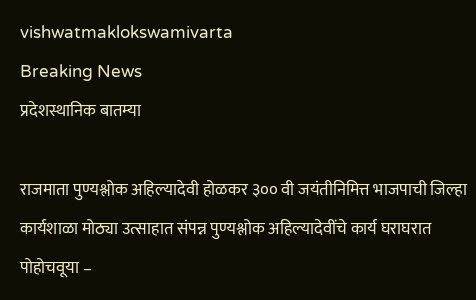vishwatmaklokswamivarta
Breaking News
प्रदेशस्थानिक बातम्या

राजमाता पुण्यश्लोक अहिल्यादेवी होळकर ३०० वी जयंतीनिमित्त भाजपाची जिल्हा कार्यशाळा मोठ्या उत्साहात संपन्न पुण्यश्लोक अहिल्यादेवींचे कार्य घराघरात पोहोचवूया –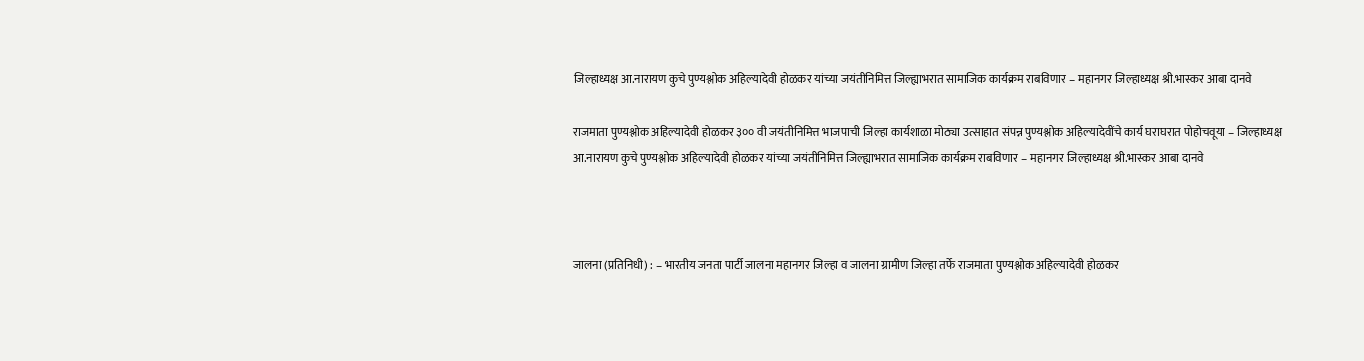जिल्हाध्यक्ष आ.नारायण कुचे पुण्यश्लोक अहिल्यादेवी होळकर यांच्या जयंतीनिमित्त जिल्ह्याभरात सामाजिक कार्यक्रम राबविणार – महानगर जिल्हाध्यक्ष श्री.भास्कर आबा दानवे

राजमाता पुण्यश्लोक अहिल्यादेवी होळकर ३०० वी जयंतीनिमित्त भाजपाची जिल्हा कार्यशाळा मोठ्या उत्साहात संपन्न पुण्यश्लोक अहिल्यादेवींचे कार्य घराघरात पोहोचवूया – जिल्हाध्यक्ष आ.नारायण कुचे पुण्यश्लोक अहिल्यादेवी होळकर यांच्या जयंतीनिमित्त जिल्ह्याभरात सामाजिक कार्यक्रम राबविणार – महानगर जिल्हाध्यक्ष श्री.भास्कर आबा दानवे



जालना (प्रतिनिधी) : – भारतीय जनता पार्टी जालना महानगर जिल्हा व जालना ग्रामीण जिल्हा तर्फे राजमाता पुण्यश्लोक अहिल्यादेवी होळकर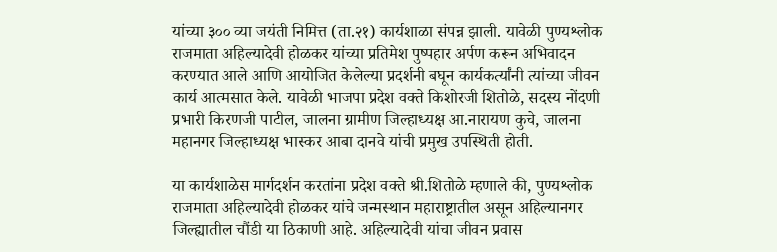यांच्या ३०० व्या जयंती निमित्त (ता.२१) कार्यशाळा संपन्न झाली. यावेळी पुण्यश्लोक राजमाता अहिल्यादेवी होळकर यांच्या प्रतिमेश पुष्पहार अर्पण करून अभिवादन करण्यात आले आणि आयोजित केलेल्या प्रदर्शनी बघून कार्यकर्त्यांनी त्यांच्या जीवन कार्य आत्मसात केले. यावेळी भाजपा प्रदेश वक्ते किशोरजी शितोळे, सदस्य नोंदणी प्रभारी किरणजी पाटील, जालना ग्रामीण जिल्हाध्यक्ष आ.नारायण कुचे, जालना महानगर जिल्हाध्यक्ष भास्कर आबा दानवे यांची प्रमुख उपस्थिती होती.

या कार्यशाळेस मार्गदर्शन करतांना प्रदेश वक्ते श्री.शितोळे म्हणाले की, पुण्यश्लोक राजमाता अहिल्यादेवी होळकर यांचे जन्मस्थान महाराष्ट्रातील असून अहिल्यानगर जिल्ह्यातील चौंडी या ठिकाणी आहे. अहिल्यादेवी यांचा जीवन प्रवास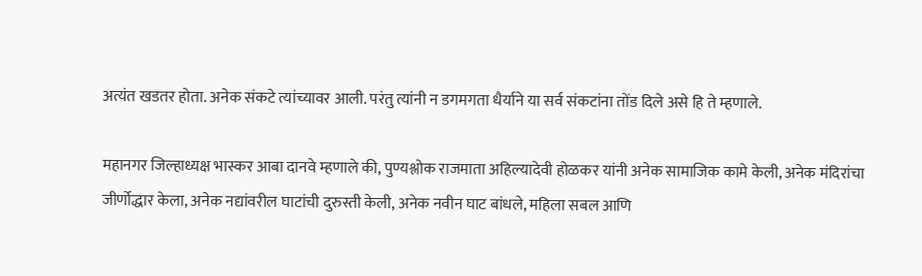अत्यंत खडतर होता. अनेक संकटे त्यांच्यावर आली. परंतु त्यांनी न डगमगता धैर्याने या सर्व संकटांना तोंड दिले असे हि ते म्हणाले.

महानगर जिल्हाध्यक्ष भास्कर आबा दानवे म्हणाले की, पुण्यश्लोक राजमाता अहिल्यादेवी होळकर यांनी अनेक सामाजिक कामे केली, अनेक मंदिरांचा जीर्णोद्धार केला, अनेक नद्यांवरील घाटांची दुरुस्ती केली, अनेक नवीन घाट बांधले, महिला सबल आणि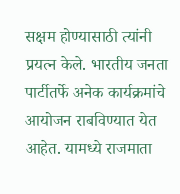सक्षम होण्यासाठी त्यांनी प्रयत्न केले. भारतीय जनता पार्टीतर्फे अनेक कार्यक्रमांचे आयोजन राबविण्यात येत आहेत. यामध्ये राजमाता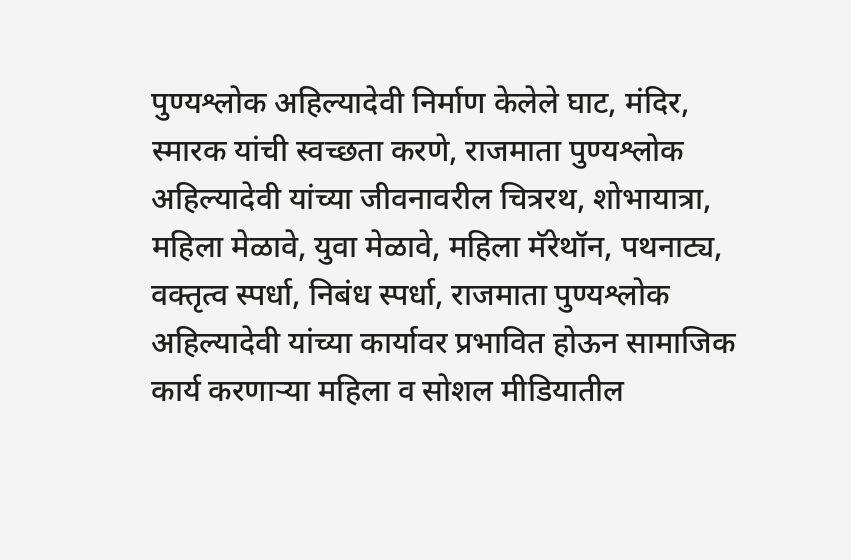पुण्यश्लोक अहिल्यादेवी निर्माण केलेले घाट, मंदिर, स्मारक यांची स्वच्छता करणे, राजमाता पुण्यश्लोक अहिल्यादेवी यांच्या जीवनावरील चित्ररथ, शोभायात्रा, महिला मेळावे, युवा मेळावे, महिला मॅरेथॉन, पथनाट्य, वक्तृत्व स्पर्धा, निबंध स्पर्धा, राजमाता पुण्यश्लोक अहिल्यादेवी यांच्या कार्यावर प्रभावित होऊन सामाजिक कार्य करणाऱ्या महिला व सोशल मीडियातील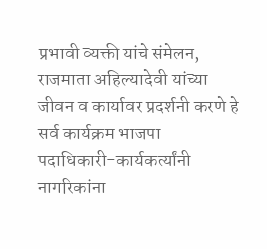प्रभावी व्यक्ती यांचे संमेलन, राजमाता अहिल्यादेवी यांच्या जीवन व कार्यावर प्रदर्शनी करणे हे सर्व कार्यक्रम भाजपा पदाधिकारी-कार्यकर्त्यांनी नागरिकांना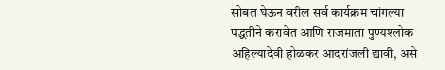सोबत घेऊन वरील सर्व कार्यक्रम चांगल्या पद्धतीने करावेत आणि राजमाता पुण्यश्लोक अहिल्यादेवी होळकर आदरांजली द्यावी, असे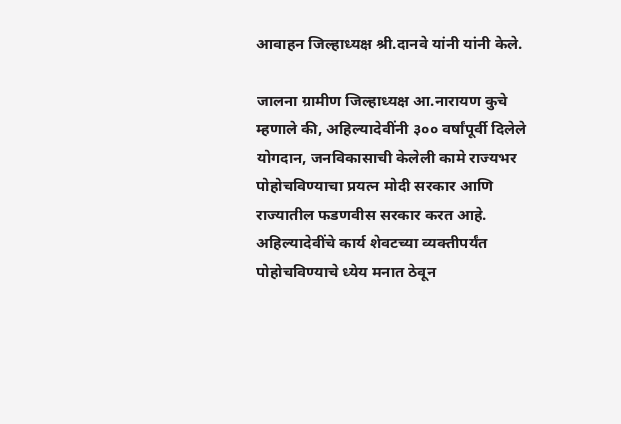आवाहन जिल्हाध्यक्ष श्री.दानवे यांनी यांनी केले.

जालना ग्रामीण जिल्हाध्यक्ष आ.नारायण कुचे म्हणाले की, अहिल्यादेवींनी ३०० वर्षांपूर्वी दिलेले योगदान, जनविकासाची केलेली कामे राज्यभर पोहोचविण्याचा प्रयत्न मोदी सरकार आणि राज्यातील फडणवीस सरकार करत आहे. अहिल्यादेवींचे कार्य शेवटच्या व्यक्तीपर्यंत पोहोचविण्याचे ध्येय मनात ठेवून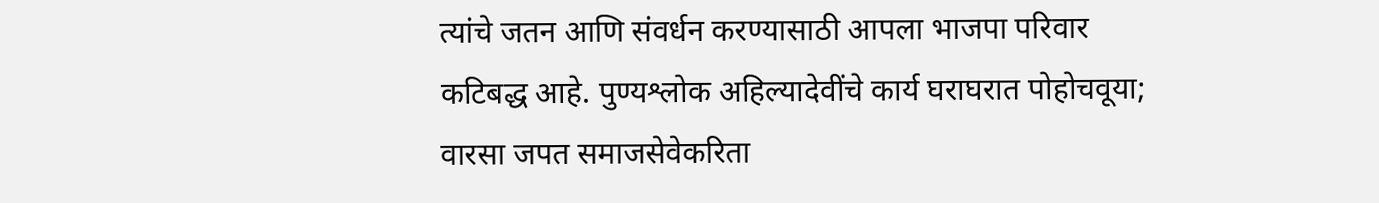त्यांचे जतन आणि संवर्धन करण्यासाठी आपला भाजपा परिवार कटिबद्ध आहे. पुण्यश्लोक अहिल्यादेवींचे कार्य घराघरात पोहोचवूया; वारसा जपत समाजसेवेकरिता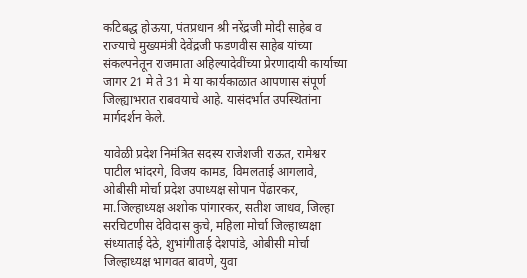कटिबद्ध होऊया, पंतप्रधान श्री नरेंद्रजी मोदी साहेब व राज्याचे मुख्यमंत्री देवेंद्रजी फडणवीस साहेब यांच्या संकल्पनेतून राजमाता अहिल्यादेवींच्या प्रेरणादायी कार्याच्या जागर 21 मे ते 31 मे या कार्यकाळात आपणास संपूर्ण जिल्ह्याभरात राबवयाचे आहे. यासंदर्भात उपस्थितांना मार्गदर्शन केले.

यावेळी प्रदेश निमंत्रित सदस्य राजेशजी राऊत, रामेश्वर पाटील भांदरगे, विजय कामड, विमलताई आगलावे, ओबीसी मोर्चा प्रदेश उपाध्यक्ष सोपान पेंढारकर, मा.जिल्हाध्यक्ष अशोक पांगारकर, सतीश जाधव, जिल्हा सरचिटणीस देविदास कुचे, महिला मोर्चा जिल्हाध्यक्षा संध्याताई देठे, शुभांगीताई देशपांडे, ओबीसी मोर्चा जिल्हाध्यक्ष भागवत बावणे, युवा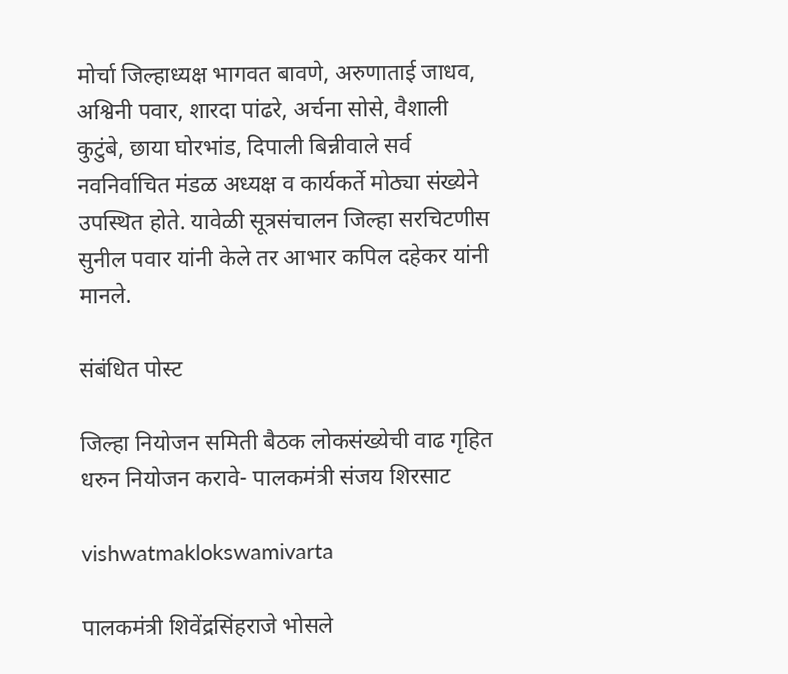मोर्चा जिल्हाध्यक्ष भागवत बावणे, अरुणाताई जाधव, अश्विनी पवार, शारदा पांढरे, अर्चना सोसे, वैशाली कुटुंबे, छाया घोरभांड, दिपाली बिन्नीवाले सर्व नवनिर्वाचित मंडळ अध्यक्ष व कार्यकर्ते मोठ्या संख्येने उपस्थित होते. यावेळी सूत्रसंचालन जिल्हा सरचिटणीस सुनील पवार यांनी केले तर आभार कपिल दहेकर यांनी मानले.

संबंधित पोस्ट

जिल्हा नियोजन समिती बैठक लोकसंख्येची वाढ गृहित धरुन नियोजन करावे- पालकमंत्री संजय शिरसाट

vishwatmaklokswamivarta

पालकमंत्री शिवेंद्रसिंहराजे भोसले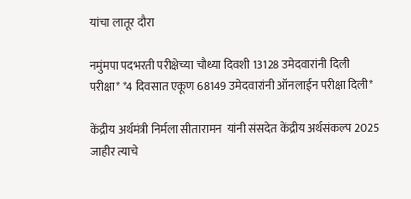यांचा लातूर दौरा

नमुंमपा पदभरती परीक्षेच्या चौथ्या दिवशी 13128 उमेदवारांनी दिली परीक्षा* *4 दिवसात एकूण 68149 उमेदवारांनी ऑनलाईन परीक्षा दिली*

केंद्रीय अर्थमंत्री निर्मला सीतारामन  यांनी संसदेत केंद्रीय अर्थसंकल्प 2025 जाहीर त्याचे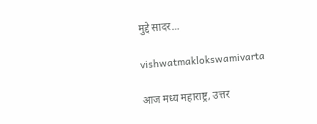मुद्दे सादर…

vishwatmaklokswamivarta

आज मध्य महाराष्ट्र, उत्तर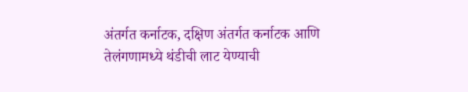अंतर्गत कर्नाटक, दक्षिण अंतर्गत कर्नाटक आणि तेलंगणामध्ये थंडीची लाट येण्याची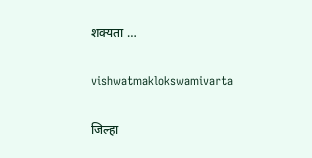शक्यता …

vishwatmaklokswamivarta

जिल्हा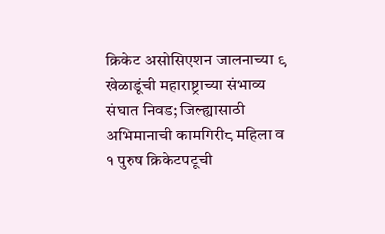क्रिकेट असोसिएशन जालनाच्या ९ खेळाडूंची महाराष्ट्राच्या संभाव्य संघात निवड; जिल्ह्यासाठी अभिमानाची कामगिरी८ महिला व १ पुरुष क्रिकेटपटूची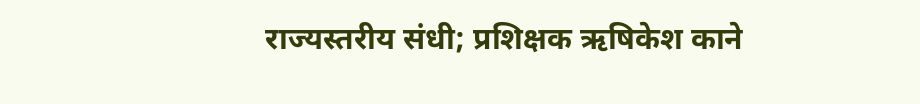राज्यस्तरीय संधी; प्रशिक्षक ऋषिकेश काने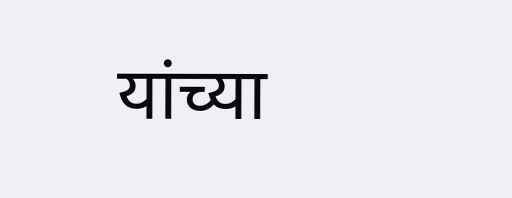यांच्या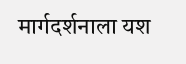मार्गदर्शनाला यश